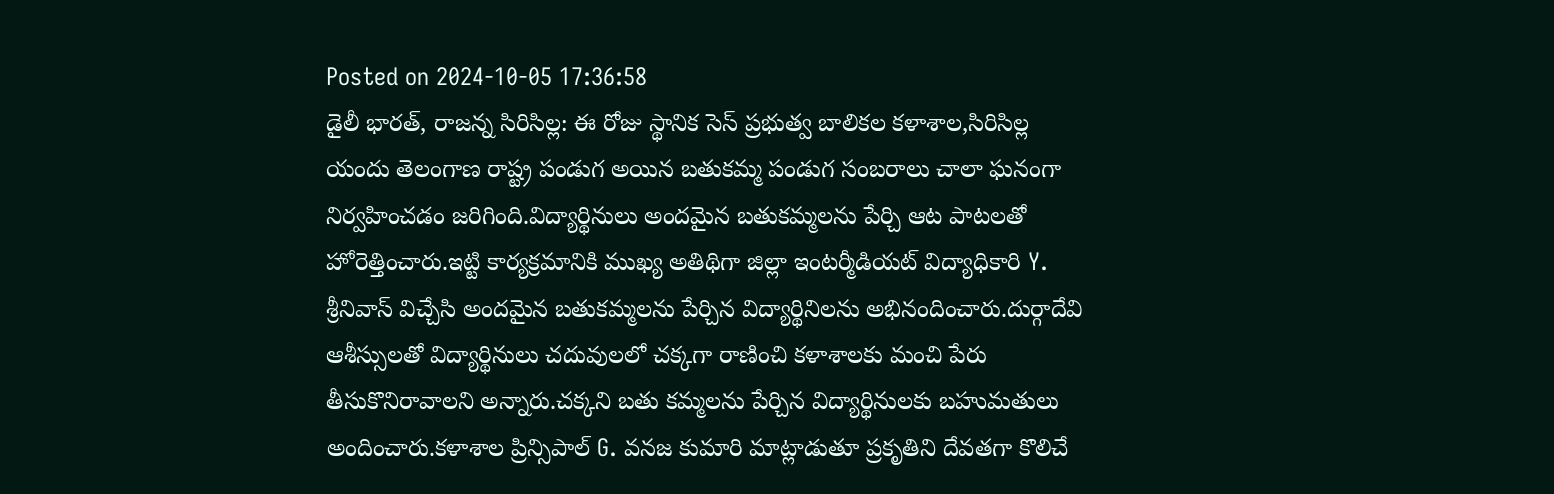Posted on 2024-10-05 17:36:58
డైలీ భారత్, రాజన్న సిరిసిల్ల: ఈ రోజు స్థానిక సెస్ ప్రభుత్వ బాలికల కళాశాల,సిరిసిల్ల యందు తెలంగాణ రాష్ట్ర పండుగ అయిన బతుకమ్మ పండుగ సంబరాలు చాలా ఘనంగా నిర్వహించడం జరిగింది.విద్యార్థినులు అందమైన బతుకమ్మలను పేర్చి ఆట పాటలతో హోరెత్తించారు.ఇట్టి కార్యక్రమానికి ముఖ్య అతిథిగా జిల్లా ఇంటర్మీడియట్ విద్యాధికారి Y. శ్రీనివాస్ విచ్చేసి అందమైన బతుకమ్మలను పేర్చిన విద్యార్థినిలను అభినందించారు.దుర్గాదేవి ఆశీస్సులతో విద్యార్థినులు చదువులలో చక్కగా రాణించి కళాశాలకు మంచి పేరు తీసుకొనిరావాలని అన్నారు.చక్కని బతు కమ్మలను పేర్చిన విద్యార్థినులకు బహుమతులు అందించారు.కళాశాల ప్రిన్సిపాల్ G. వనజ కుమారి మాట్లాడుతూ ప్రకృతిని దేవతగా కొలిచే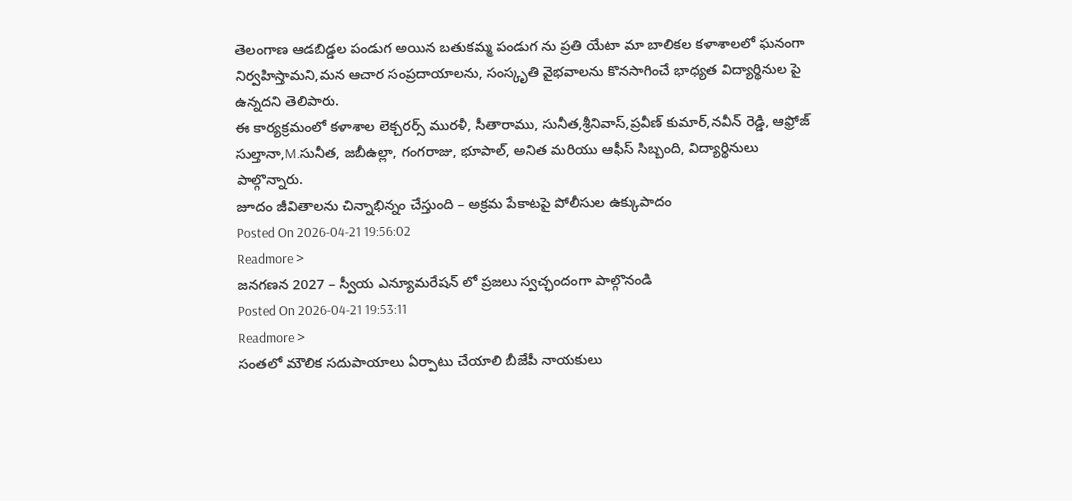తెలంగాణ ఆడబిడ్డల పండుగ అయిన బతుకమ్మ పండుగ ను ప్రతి యేటా మా బాలికల కళాశాలలో ఘనంగా నిర్వహిస్తామని,మన ఆచార సంప్రదాయాలను, సంస్కృతి వైభవాలను కొనసాగించే భాధ్యత విద్యార్థినుల పై ఉన్నదని తెలిపారు.
ఈ కార్యక్రమంలో కళాశాల లెక్చరర్స్ మురళీ, సీతారాము, సునీత,శ్రీనివాస్,ప్రవీణ్ కుమార్,నవీన్ రెడ్డి, ఆఫ్రోజ్ సుల్తానా,M.సునీత, జబీఉల్లా, గంగరాజు, భూపాల్, అనిత మరియు ఆఫీస్ సిబ్బంది, విద్యార్థినులు పాల్గొన్నారు.
జూదం జీవితాలను చిన్నాభిన్నం చేస్తుంది – అక్రమ పేకాటపై పోలీసుల ఉక్కుపాదం
Posted On 2026-04-21 19:56:02
Readmore >
జనగణన 2027 – స్వీయ ఎన్యూమరేషన్ లో ప్రజలు స్వచ్ఛందంగా పాల్గొనండి
Posted On 2026-04-21 19:53:11
Readmore >
సంతలో మౌలిక సదుపాయాలు ఏర్పాటు చేయాలి బీజేపీ నాయకులు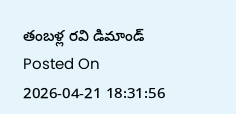తంబళ్ల రవి డిమాండ్
Posted On 2026-04-21 18:31:56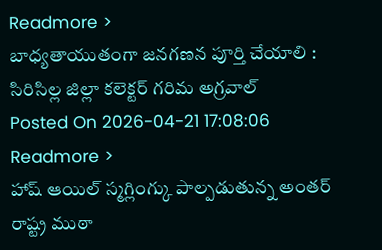Readmore >
బాధ్యతాయుతంగా జనగణన పూర్తి చేయాలి : సిరిసిల్ల జిల్లా కలెక్టర్ గరిమ అగ్రవాల్
Posted On 2026-04-21 17:08:06
Readmore >
హాష్ ఆయిల్ స్మగ్లింగ్కు పాల్పడుతున్న అంతర్ రాష్ట్ర ముఠా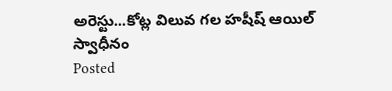అరెస్టు...కోట్ల విలువ గల హషీష్ ఆయిల్ స్వాధీనం
Posted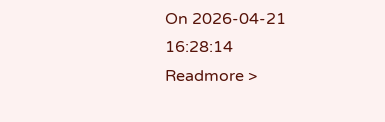On 2026-04-21 16:28:14
Readmore >